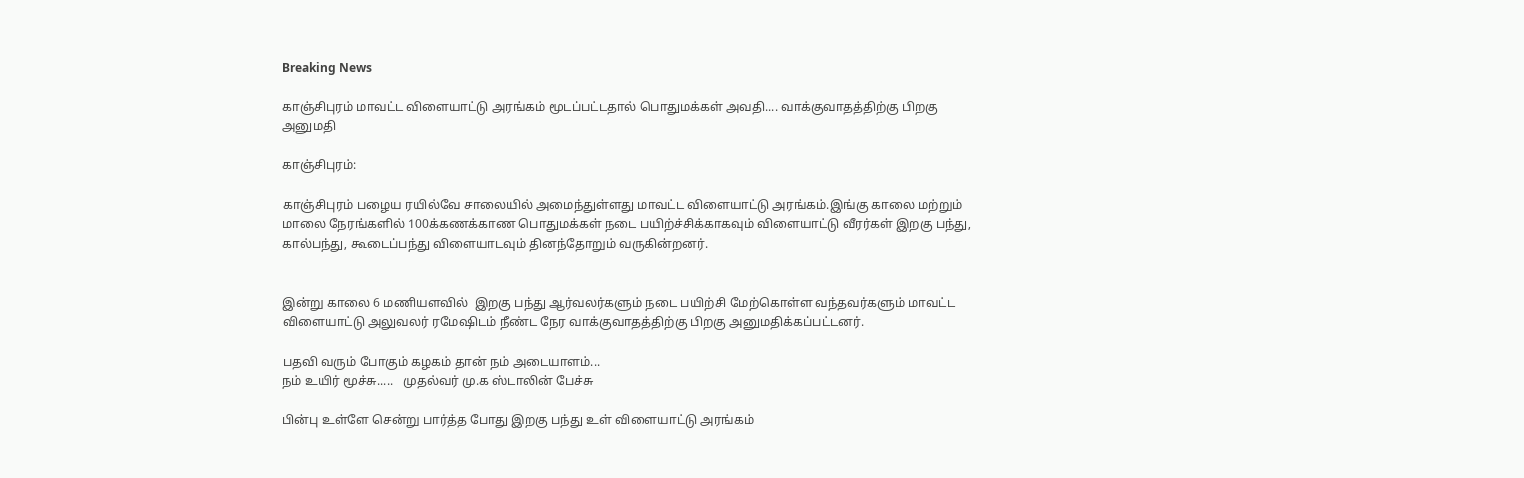Breaking News

காஞ்சிபுரம் மாவட்ட விளையாட்டு அரங்கம் மூடப்பட்டதால் பொதுமக்கள் அவதி.... வாக்குவாதத்திற்கு பிறகு அனுமதி

காஞ்சிபுரம்:

காஞ்சிபுரம் பழைய ரயில்வே சாலையில் அமைந்துள்ளது மாவட்ட விளையாட்டு அரங்கம்.இங்கு காலை மற்றும் மாலை நேரங்களில் 100க்கணக்காண பொதுமக்கள் நடை பயிற்ச்சிக்காகவும் விளையாட்டு வீரர்கள் இறகு பந்து, கால்பந்து, கூடைப்பந்து விளையாடவும் தினந்தோறும் வருகின்றனர்.


இன்று காலை 6 மணியளவில்  இறகு பந்து ஆர்வலர்களும் நடை பயிற்சி மேற்கொள்ள வந்தவர்களும் மாவட்ட விளையாட்டு அலுவலர் ரமேஷிடம் நீண்ட நேர வாக்குவாதத்திற்கு பிறகு அனுமதிக்கப்பட்டனர்.

பதவி வரும் போகும் கழகம் தான் நம் அடையாளம்...
நம் உயிர் மூச்சு.....   முதல்வர் மு.க ஸ்டாலின் பேச்சு

பின்பு உள்ளே சென்று பார்த்த போது இறகு பந்து உள் விளையாட்டு அரங்கம்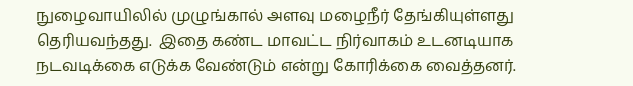நுழைவாயிலில் முழுங்கால் அளவு மழைநீர் தேங்கியுள்ளது தெரியவந்தது.  இதை கண்ட மாவட்ட நிர்வாகம் உடனடியாக நடவடிக்கை எடுக்க வேண்டும் என்று கோரிக்கை வைத்தனர்.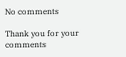No comments

Thank you for your comments